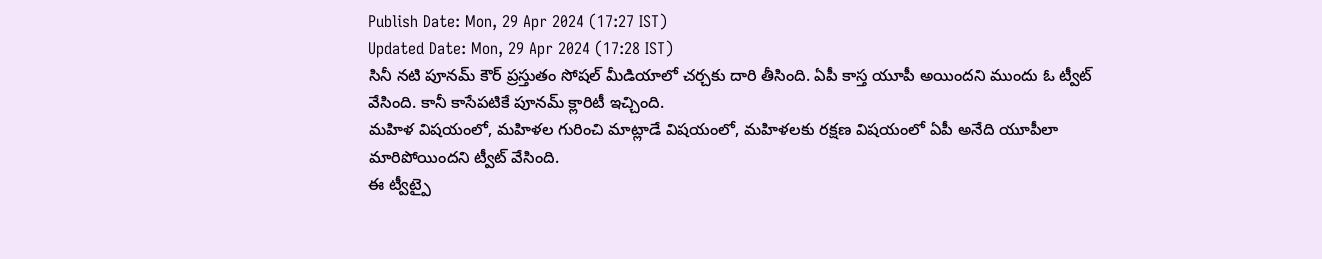Publish Date: Mon, 29 Apr 2024 (17:27 IST)
Updated Date: Mon, 29 Apr 2024 (17:28 IST)
సినీ నటి పూనమ్ కౌర్ ప్రస్తుతం సోషల్ మీడియాలో చర్చకు దారి తీసింది. ఏపీ కాస్త యూపీ అయిందని ముందు ఓ ట్వీట్ వేసింది. కానీ కాసేపటికే పూనమ్ క్లారిటీ ఇచ్చింది.
మహిళ విషయంలో, మహిళల గురించి మాట్లాడే విషయంలో, మహిళలకు రక్షణ విషయంలో ఏపీ అనేది యూపీలా మారిపోయిందని ట్వీట్ వేసింది.
ఈ ట్వీట్పై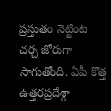ప్రస్తుతం నెట్టింట చర్చ జోరుగా సాగుతోంది. ఏపీ కొత్త ఉత్తరప్రదేశ్గా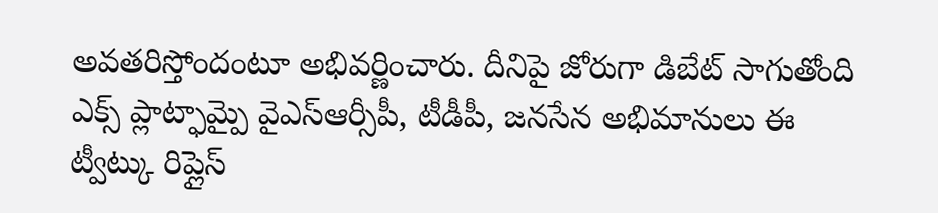అవతరిస్తోందంటూ అభివర్ణించారు. దీనిపై జోరుగా డిబేట్ సాగుతోంది ఎక్స్ ప్లాట్ఫామ్పై వైఎస్ఆర్సీపీ, టీడీపీ, జనసేన అభిమానులు ఈ ట్వీట్కు రిప్లైస్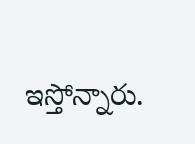ఇస్తోన్నారు.